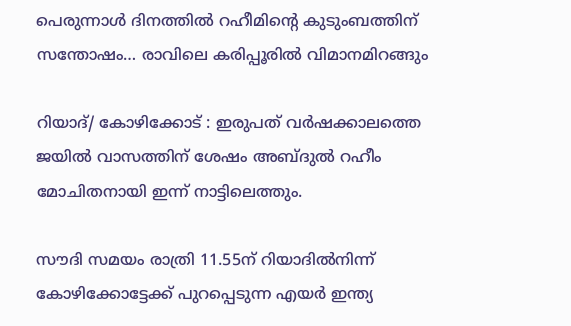പെരുന്നാൾ ദിനത്തിൽ റഹീമിൻ്റെ കുടുംബത്തിന് സന്തോഷം… രാവിലെ കരിപ്പൂരിൽ വിമാനമിറങ്ങും

റിയാദ്/ കോഴിക്കോട് : ഇരുപത് വർഷക്കാലത്തെ ജയില്‍ വാസത്തിന് ശേഷം അബ്ദുല്‍ റഹീം മോചിതനായി ഇന്ന് നാട്ടിലെത്തും.

സൗദി സമയം രാത്രി 11.55ന് റിയാദില്‍നിന്ന് കോഴിക്കോട്ടേക്ക് പുറപ്പെടുന്ന എയർ ഇന്ത്യ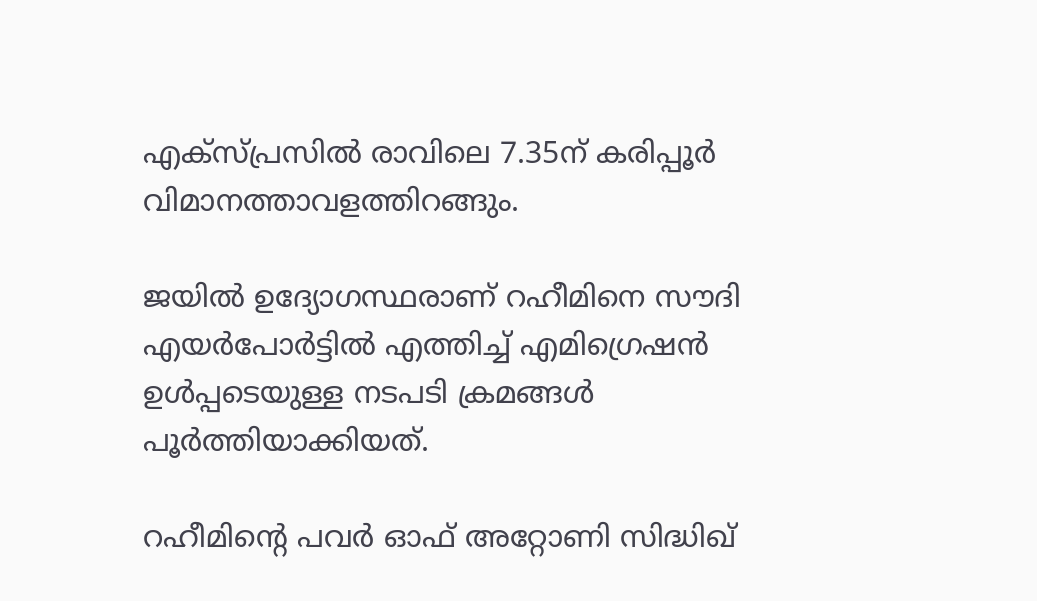എക്സ്പ്രസില്‍ രാവിലെ 7.35ന് കരിപ്പൂർ വിമാനത്താവളത്തിറങ്ങും.

ജയില്‍ ഉദ്യോഗസ്ഥരാണ് റഹീമിനെ സൗദി എയർപോർട്ടില്‍ എത്തിച്ച്‌ എമിഗ്രെഷൻ ഉള്‍പ്പടെയുള്ള നടപടി ക്രമങ്ങള്‍ പൂർത്തിയാക്കിയത്.

റഹീമിന്റെ പവർ ഓഫ് അറ്റോണി സിദ്ധിഖ്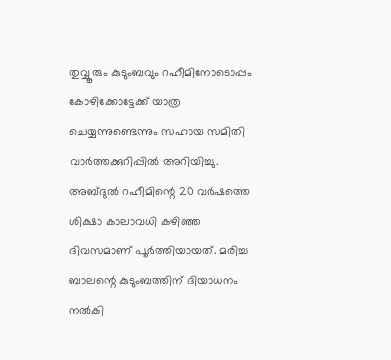തുവ്വൂരും കുടുംബവും റഹീമിനോടൊപ്പം കോഴിക്കോട്ടേക്ക് യാത്ര ചെയ്യന്നുണ്ടെന്നും സഹായ സമിതി വാർത്തക്കുറിപ്പില്‍ അറിയിച്ചു. അബ്ദുല്‍ റഹീമിന്റെ 20 വർഷത്തെ ശിക്ഷാ കാലാവധി കഴിഞ്ഞ ദിവസമാണ് പൂർത്തിയായത്. മരിച്ച ബാലന്റെ കുടുംബത്തിന് ദിയാധനം നല്‍കി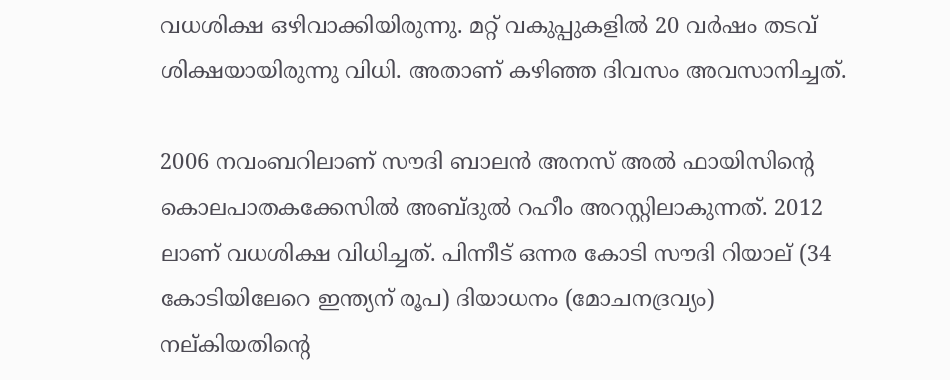വധശിക്ഷ ഒഴിവാക്കിയിരുന്നു. മറ്റ് വകുപ്പുകളില്‍ 20 വർഷം തടവ് ശിക്ഷയായിരുന്നു വിധി. അതാണ് കഴിഞ്ഞ ദിവസം അവസാനിച്ചത്.

2006 നവംബറിലാണ് സൗദി ബാലൻ അനസ് അല്‍ ഫായിസിന്റെ കൊലപാതകക്കേസില്‍ അബ്ദുല്‍ റഹീം അറസ്റ്റിലാകുന്നത്. 2012 ലാണ് വധശിക്ഷ വിധിച്ചത്. പിന്നീട് ഒന്നര കോടി സൗദി റിയാല് (34 കോടിയിലേറെ ഇന്ത്യന് രൂപ) ദിയാധനം (മോചനദ്രവ്യം) നല്കിയതിന്റെ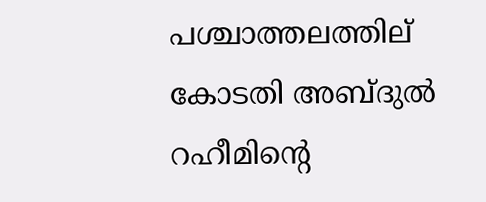പശ്ചാത്തലത്തില് കോടതി അബ്ദുല്‍ റഹീമിന്റെ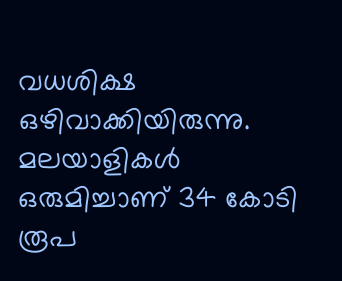വധശിക്ഷ ഒഴിവാക്കിയിരുന്നു. മലയാളികള്‍ ഒരുമിച്ചാണ് 34 കോടി രൂപ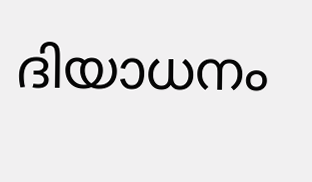ദിയാധനം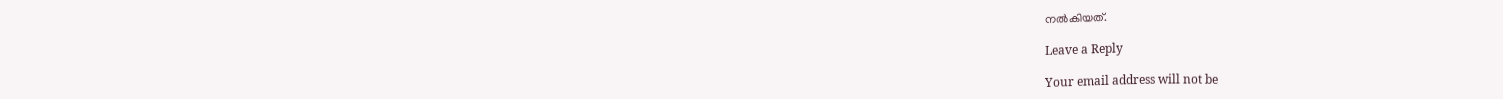നല്‍കിയത്.

Leave a Reply

Your email address will not be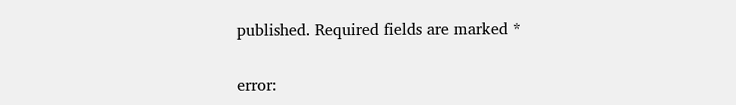published. Required fields are marked *

error: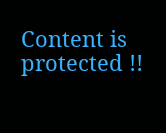Content is protected !!